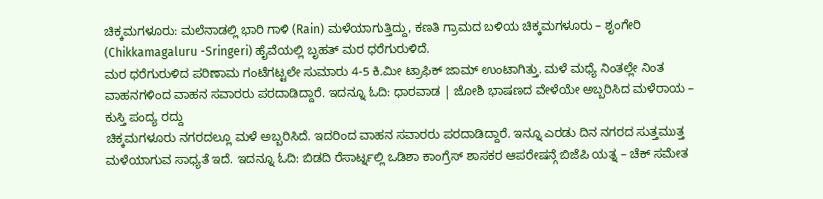ಚಿಕ್ಕಮಗಳೂರು: ಮಲೆನಾಡಲ್ಲಿ ಭಾರಿ ಗಾಳಿ (Rain) ಮಳೆಯಾಗುತ್ತಿದ್ದು, ಕಣತಿ ಗ್ರಾಮದ ಬಳಿಯ ಚಿಕ್ಕಮಗಳೂರು – ಶೃಂಗೇರಿ (Chikkamagaluru -Sringeri) ಹೈವೆಯಲ್ಲಿ ಬೃಹತ್ ಮರ ಧರೆಗುರುಳಿದೆ.
ಮರ ಧರೆಗುರುಳಿದ ಪರಿಣಾಮ ಗಂಟೆಗಟ್ಟಲೇ ಸುಮಾರು 4-5 ಕಿ.ಮೀ ಟ್ರಾಫಿಕ್ ಜಾಮ್ ಉಂಟಾಗಿತ್ತು. ಮಳೆ ಮಧ್ಯೆ ನಿಂತಲ್ಲೇ ನಿಂತ ವಾಹನಗಳಿಂದ ವಾಹನ ಸವಾರರು ಪರದಾಡಿದ್ದಾರೆ. ಇದನ್ನೂ ಓದಿ: ಧಾರವಾಡ | ಜೋಶಿ ಭಾಷಣದ ವೇಳೆಯೇ ಅಬ್ಬರಿಸಿದ ಮಳೆರಾಯ – ಕುಸ್ತಿ ಪಂದ್ಯ ರದ್ದು
ಚಿಕ್ಕಮಗಳೂರು ನಗರದಲ್ಲೂ ಮಳೆ ಅಬ್ಬರಿಸಿದೆ. ಇದರಿಂದ ವಾಹನ ಸವಾರರು ಪರದಾಡಿದ್ದಾರೆ. ಇನ್ನೂ ಎರಡು ದಿನ ನಗರದ ಸುತ್ತಮುತ್ತ ಮಳೆಯಾಗುವ ಸಾಧ್ಯತೆ ಇದೆ. ಇದನ್ನೂ ಓದಿ: ಬಿಡದಿ ರೆಸಾರ್ಟ್ನಲ್ಲಿ ಒಡಿಶಾ ಕಾಂಗ್ರೆಸ್ ಶಾಸಕರ ಆಪರೇಷನ್ಗೆ ಬಿಜೆಪಿ ಯತ್ನ – ಚೆಕ್ ಸಮೇತ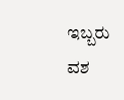ಇಬ್ಬರು ವಶ